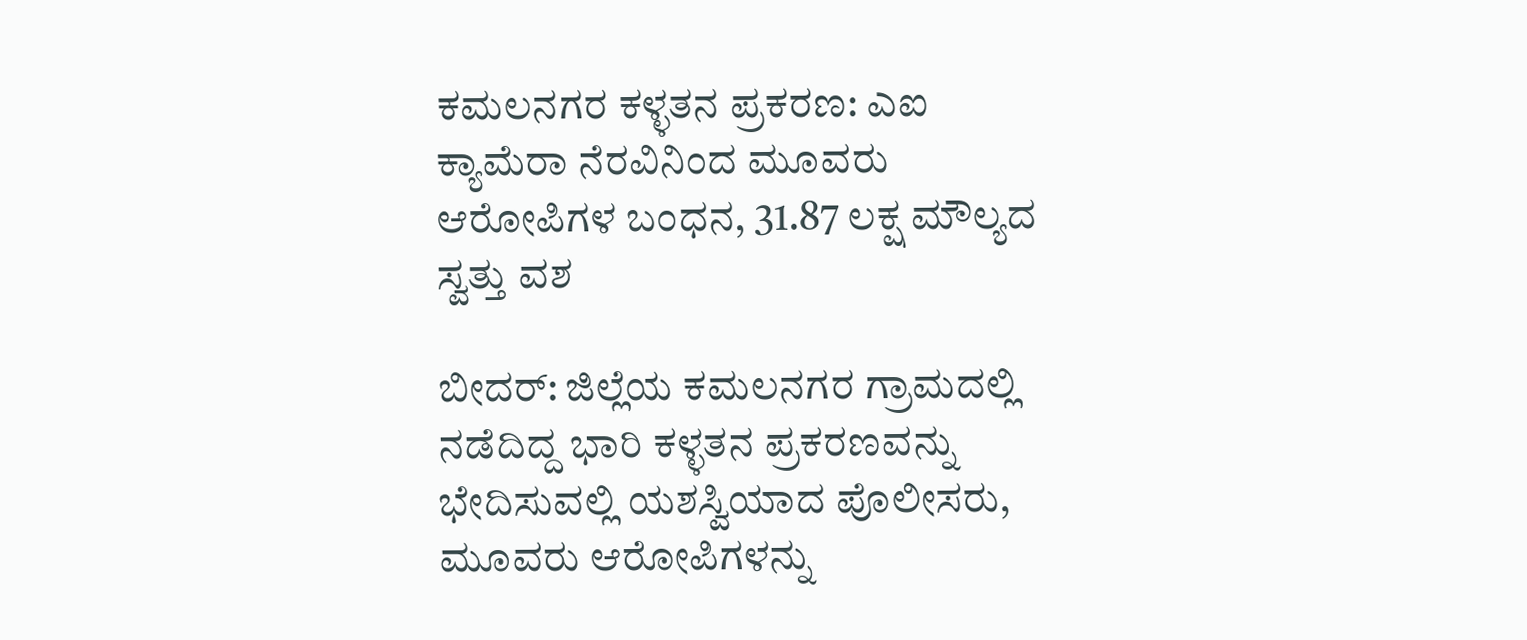ಕಮಲನಗರ ಕಳ್ಳತನ ಪ್ರಕರಣ: ಎಐ ಕ್ಯಾಮೆರಾ ನೆರವಿನಿಂದ ಮೂವರು ಆರೋಪಿಗಳ ಬಂಧನ, 31.87 ಲಕ್ಷ ಮೌಲ್ಯದ ಸ್ವತ್ತು ವಶ

ಬೀದರ್: ಜಿಲ್ಲೆಯ ಕಮಲನಗರ ಗ್ರಾಮದಲ್ಲಿ ನಡೆದಿದ್ದ ಭಾರಿ ಕಳ್ಳತನ ಪ್ರಕರಣವನ್ನು ಭೇದಿಸುವಲ್ಲಿ ಯಶಸ್ವಿಯಾದ ಪೊಲೀಸರು, ಮೂವರು ಆರೋಪಿಗಳನ್ನು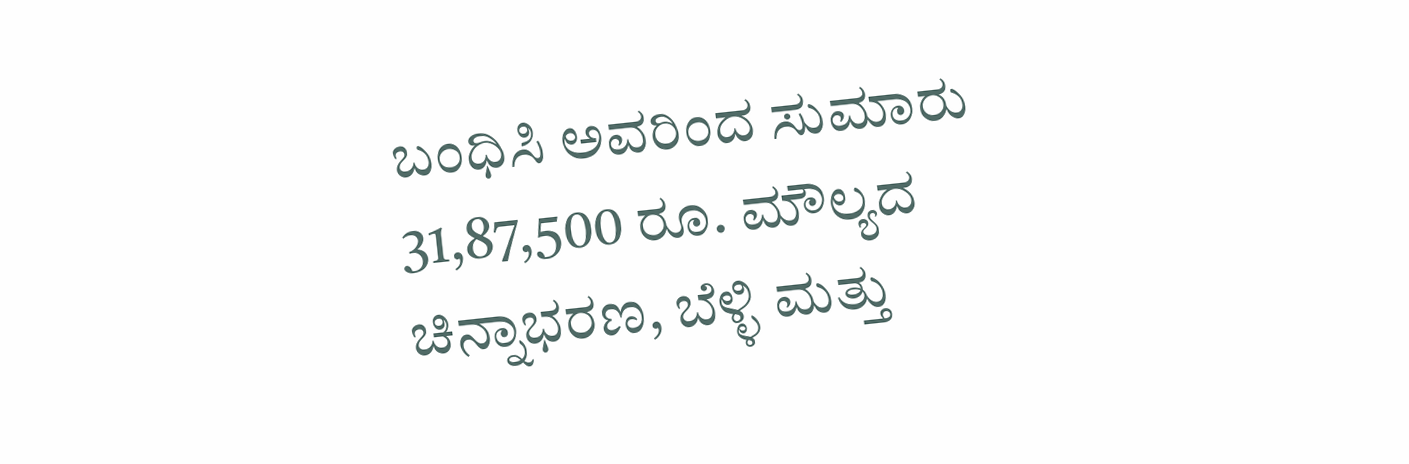ಬಂಧಿಸಿ ಅವರಿಂದ ಸುಮಾರು 31,87,500 ರೂ. ಮೌಲ್ಯದ ಚಿನ್ನಾಭರಣ, ಬೆಳ್ಳಿ ಮತ್ತು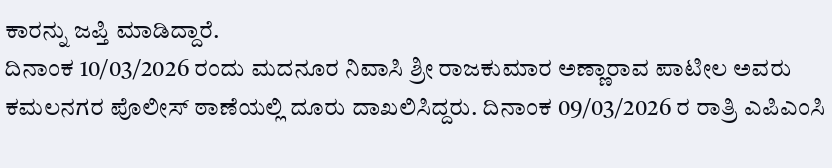ಕಾರನ್ನು ಜಪ್ತಿ ಮಾಡಿದ್ದಾರೆ.
ದಿನಾಂಕ 10/03/2026 ರಂದು ಮದನೂರ ನಿವಾಸಿ ಶ್ರೀ ರಾಜಕುಮಾರ ಅಣ್ಣಾರಾವ ಪಾಟೀಲ ಅವರು ಕಮಲನಗರ ಪೊಲೀಸ್ ಠಾಣೆಯಲ್ಲಿ ದೂರು ದಾಖಲಿಸಿದ್ದರು. ದಿನಾಂಕ 09/03/2026 ರ ರಾತ್ರಿ ಎಪಿಎಂಸಿ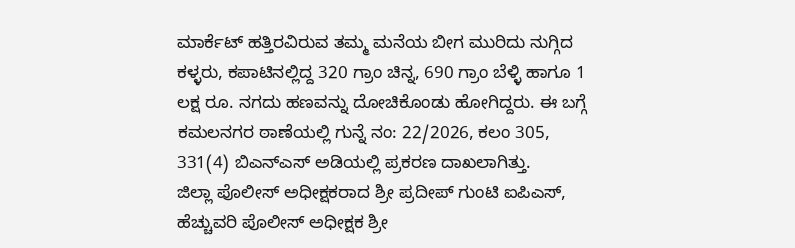ಮಾರ್ಕೆಟ್ ಹತ್ತಿರವಿರುವ ತಮ್ಮ ಮನೆಯ ಬೀಗ ಮುರಿದು ನುಗ್ಗಿದ ಕಳ್ಳರು, ಕಪಾಟಿನಲ್ಲಿದ್ದ 320 ಗ್ರಾಂ ಚಿನ್ನ, 690 ಗ್ರಾಂ ಬೆಳ್ಳಿ ಹಾಗೂ 1 ಲಕ್ಷ ರೂ. ನಗದು ಹಣವನ್ನು ದೋಚಿಕೊಂಡು ಹೋಗಿದ್ದರು. ಈ ಬಗ್ಗೆ ಕಮಲನಗರ ಠಾಣೆಯಲ್ಲಿ ಗುನ್ನೆ ನಂ: 22/2026, ಕಲಂ 305, 331(4) ಬಿಎನ್ಎಸ್ ಅಡಿಯಲ್ಲಿ ಪ್ರಕರಣ ದಾಖಲಾಗಿತ್ತು.
ಜಿಲ್ಲಾ ಪೊಲೀಸ್ ಅಧೀಕ್ಷಕರಾದ ಶ್ರೀ ಪ್ರದೀಪ್ ಗುಂಟಿ ಐಪಿಎಸ್, ಹೆಚ್ಚುವರಿ ಪೊಲೀಸ್ ಅಧೀಕ್ಷಕ ಶ್ರೀ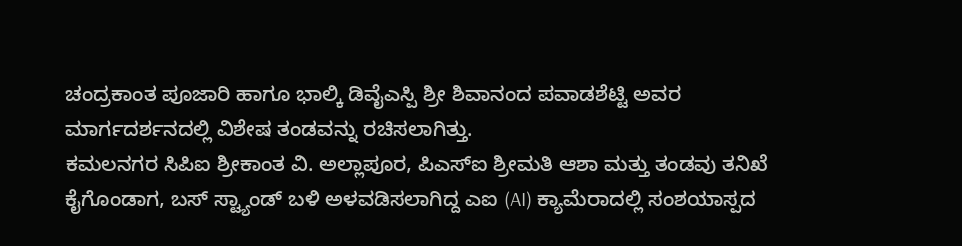ಚಂದ್ರಕಾಂತ ಪೂಜಾರಿ ಹಾಗೂ ಭಾಲ್ಕಿ ಡಿವೈಎಸ್ಪಿ ಶ್ರೀ ಶಿವಾನಂದ ಪವಾಡಶೆಟ್ಟಿ ಅವರ ಮಾರ್ಗದರ್ಶನದಲ್ಲಿ ವಿಶೇಷ ತಂಡವನ್ನು ರಚಿಸಲಾಗಿತ್ತು.
ಕಮಲನಗರ ಸಿಪಿಐ ಶ್ರೀಕಾಂತ ವಿ. ಅಲ್ಲಾಪೂರ, ಪಿಎಸ್ಐ ಶ್ರೀಮತಿ ಆಶಾ ಮತ್ತು ತಂಡವು ತನಿಖೆ ಕೈಗೊಂಡಾಗ, ಬಸ್ ಸ್ಟ್ಯಾಂಡ್ ಬಳಿ ಅಳವಡಿಸಲಾಗಿದ್ದ ಎಐ (AI) ಕ್ಯಾಮೆರಾದಲ್ಲಿ ಸಂಶಯಾಸ್ಪದ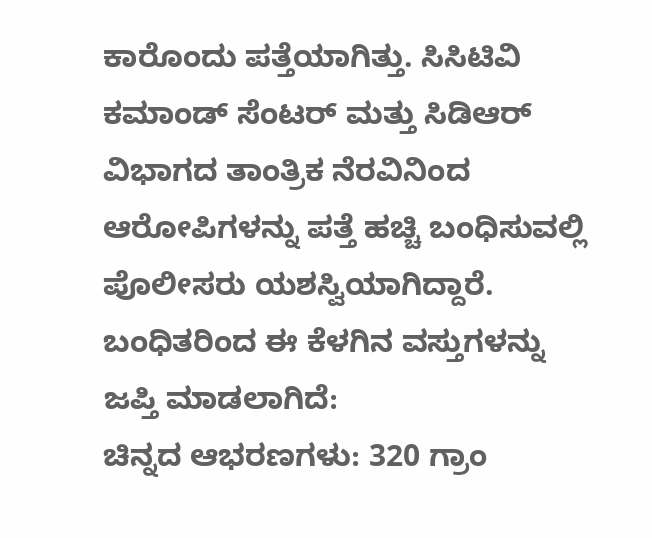ಕಾರೊಂದು ಪತ್ತೆಯಾಗಿತ್ತು. ಸಿಸಿಟಿವಿ ಕಮಾಂಡ್ ಸೆಂಟರ್ ಮತ್ತು ಸಿಡಿಆರ್ ವಿಭಾಗದ ತಾಂತ್ರಿಕ ನೆರವಿನಿಂದ ಆರೋಪಿಗಳನ್ನು ಪತ್ತೆ ಹಚ್ಚಿ ಬಂಧಿಸುವಲ್ಲಿ ಪೊಲೀಸರು ಯಶಸ್ವಿಯಾಗಿದ್ದಾರೆ.
ಬಂಧಿತರಿಂದ ಈ ಕೆಳಗಿನ ವಸ್ತುಗಳನ್ನು ಜಪ್ತಿ ಮಾಡಲಾಗಿದೆ:
ಚಿನ್ನದ ಆಭರಣಗಳು: 320 ಗ್ರಾಂ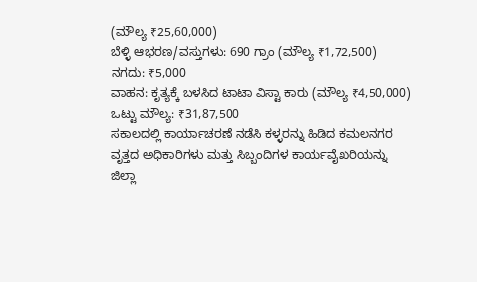(ಮೌಲ್ಯ ₹25,60,000)
ಬೆಳ್ಳಿ ಆಭರಣ/ವಸ್ತುಗಳು: 690 ಗ್ರಾಂ (ಮೌಲ್ಯ ₹1,72,500)
ನಗದು: ₹5,000
ವಾಹನ: ಕೃತ್ಯಕ್ಕೆ ಬಳಸಿದ ಟಾಟಾ ವಿಸ್ಟಾ ಕಾರು (ಮೌಲ್ಯ ₹4,50,000)
ಒಟ್ಟು ಮೌಲ್ಯ: ₹31,87,500
ಸಕಾಲದಲ್ಲಿ ಕಾರ್ಯಾಚರಣೆ ನಡೆಸಿ ಕಳ್ಳರನ್ನು ಹಿಡಿದ ಕಮಲನಗರ ವೃತ್ತದ ಅಧಿಕಾರಿಗಳು ಮತ್ತು ಸಿಬ್ಬಂದಿಗಳ ಕಾರ್ಯವೈಖರಿಯನ್ನು ಜಿಲ್ಲಾ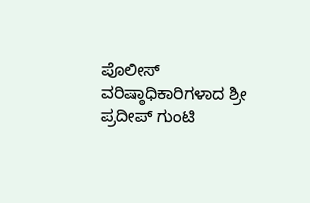ಪೊಲೀಸ್ ವರಿಷ್ಠಾಧಿಕಾರಿಗಳಾದ ಶ್ರೀ ಪ್ರದೀಪ್ ಗುಂಟಿ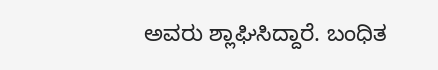ಅವರು ಶ್ಲಾಘಿಸಿದ್ದಾರೆ. ಬಂಧಿತ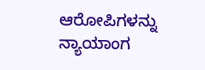ಆರೋಪಿಗಳನ್ನು ನ್ಯಾಯಾಂಗ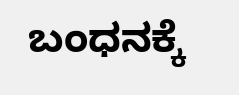ಬಂಧನಕ್ಕೆ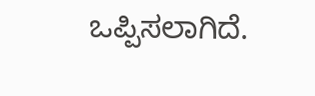ಒಪ್ಪಿಸಲಾಗಿದೆ.